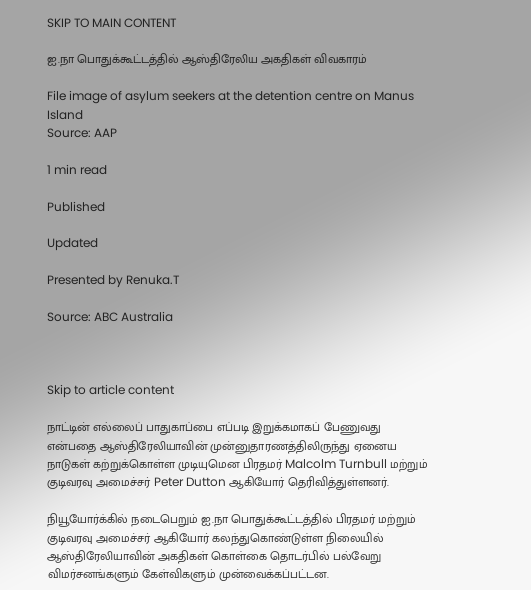SKIP TO MAIN CONTENT

ஐ.நா பொதுக்கூட்டத்தில் ஆஸ்திரேலிய அகதிகள் விவகாரம்

File image of asylum seekers at the detention centre on Manus Island
Source: AAP

1 min read

Published

Updated

Presented by Renuka.T

Source: ABC Australia



Skip to article content

நாட்டின் எல்லைப் பாதுகாப்பை எப்படி இறுக்கமாகப் பேணுவது என்பதை ஆஸ்திரேலியாவின் முன்னுதாரணத்திலிருந்து ஏனைய நாடுகள் கற்றுக்கொள்ள முடியுமென பிரதமர் Malcolm Turnbull மற்றும் குடிவரவு அமைச்சர் Peter Dutton ஆகியோர் தெரிவித்துள்ளனர்.

நியூயோர்க்கில் நடைபெறும் ஐ.நா பொதுக்கூட்டத்தில் பிரதமர் மற்றும் குடிவரவு அமைச்சர் ஆகியோர் கலந்துகொண்டுள்ள நிலையில் ஆஸ்திரேலியாவின் அகதிகள் கொள்கை தொடர்பில் பல்வேறு விமர்சனங்களும் கேள்விகளும் முன்வைக்கப்பட்டன.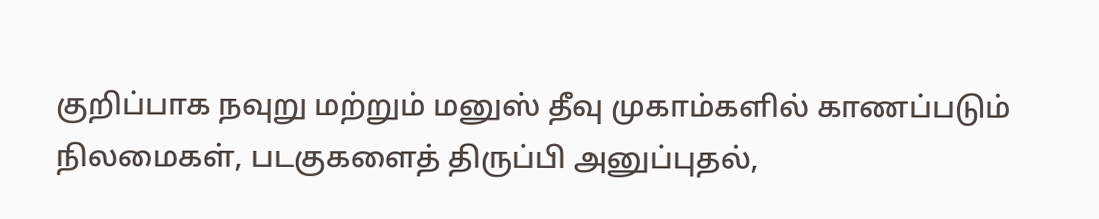குறிப்பாக நவுறு மற்றும் மனுஸ் தீவு முகாம்களில் காணப்படும் நிலமைகள், படகுகளைத் திருப்பி அனுப்புதல்,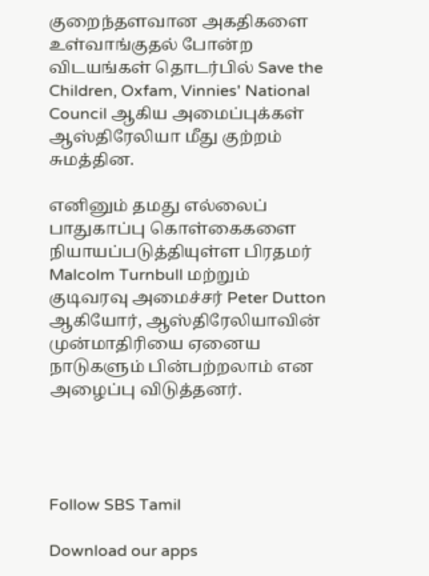குறைந்தளவான அகதிகளை உள்வாங்குதல் போன்ற விடயங்கள் தொடர்பில் Save the Children, Oxfam, Vinnies' National Council ஆகிய அமைப்புக்கள் ஆஸ்திரேலியா மீது குற்றம் சுமத்தின.

எனினும் தமது எல்லைப் பாதுகாப்பு கொள்கைகளை நியாயப்படுத்தியுள்ள பிரதமர் Malcolm Turnbull மற்றும் குடிவரவு அமைச்சர் Peter Dutton ஆகியோர், ஆஸ்திரேலியாவின் முன்மாதிரியை ஏனைய நாடுகளும் பின்பற்றலாம் என அழைப்பு விடுத்தனர்.




Follow SBS Tamil

Download our apps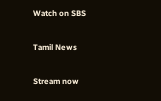Watch on SBS

Tamil News

Stream now